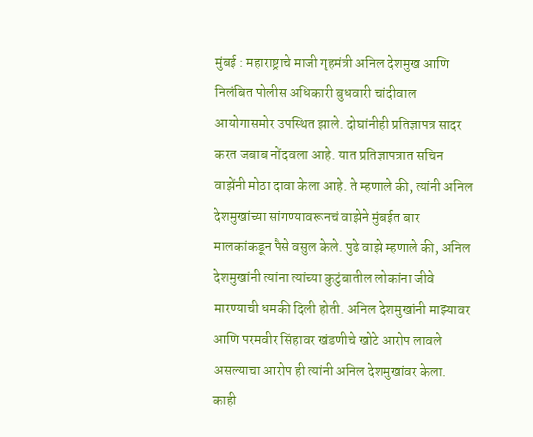मुंबई : महाराष्ट्राचे माजी गृहमंत्री अनिल देशमुख आणि निलंबित पोलीस अधिकारी बुधवारी चांदीवाल आयोगासमोर उपस्थित झाले. दोघांनीही प्रतिज्ञापत्र सादर करत जबाब नोंदवला आहे. यात प्रतिज्ञापत्रात सचिन वाझेंनी मोठा दावा केला आहे. ते म्हणाले की, त्यांनी अनिल देशमुखांच्या सांगण्यावरूनचं वाझेने मुंबईत बार मालकांकडून पैसे वसुल केले. पुढे वाझे म्हणाले की, अनिल देशमुखांनी त्यांना त्यांच्या कुटुंबातील लोकांना जीवे मारण्याची धमकी दिली होती. अनिल देशमुखांनी माझ्यावर आणि परमवीर सिंहावर खंडणीचे खोटे आरोप लावले असल्याचा आरोप ही त्यांनी अनिल देशमुखांवर केला.
काही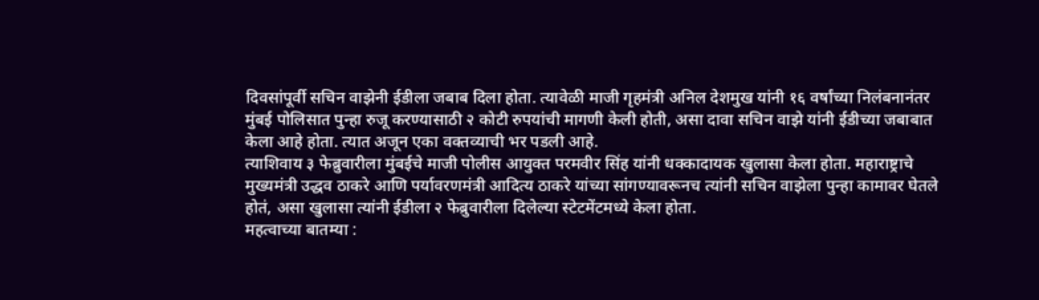दिवसांपूर्वी सचिन वाझेनी ईडीला जबाब दिला होता. त्यावेळी माजी गृहमंत्री अनिल देशमुख यांनी १६ वर्षांच्या निलंबनानंतर मुंबई पोलिसात पुन्हा रुजू करण्यासाठी २ कोटी रुपयांची मागणी केली होती, असा दावा सचिन वाझे यांनी ईडीच्या जबाबात केला आहे होता. त्यात अजून एका वक्तव्याची भर पडली आहे.
त्याशिवाय ३ फेब्रुवारीला मुंबईचे माजी पोलीस आयुक्त परमवीर सिंह यांनी धक्कादायक खुलासा केला होता. महाराष्ट्राचे मुख्यमंत्री उद्धव ठाकरे आणि पर्यावरणमंत्री आदित्य ठाकरे यांच्या सांगण्यावरूनच त्यांनी सचिन वाझेला पुन्हा कामावर घेतले होतं, असा खुलासा त्यांनी ईडीला २ फेब्रुवारीला दिलेल्या स्टेटमेंटमध्ये केला होता.
महत्वाच्या बातम्या :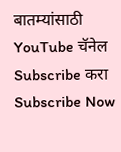बातम्यांसाठी YouTube चॅनेल Subscribe करा
Subscribe Now